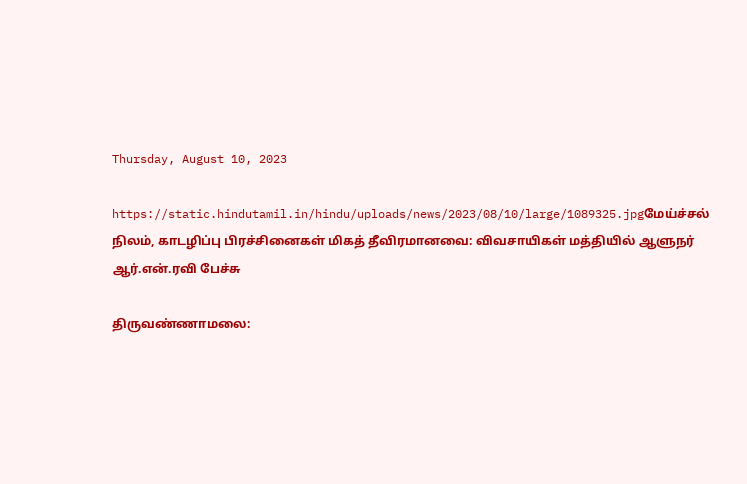Thursday, August 10, 2023

https://static.hindutamil.in/hindu/uploads/news/2023/08/10/large/1089325.jpgமேய்ச்சல் நிலம், காடழிப்பு பிரச்சினைகள் மிகத் தீவிரமானவை: விவசாயிகள் மத்தியில் ஆளுநர் ஆர்.என்.ரவி பேச்சு

திருவண்ணாமலை: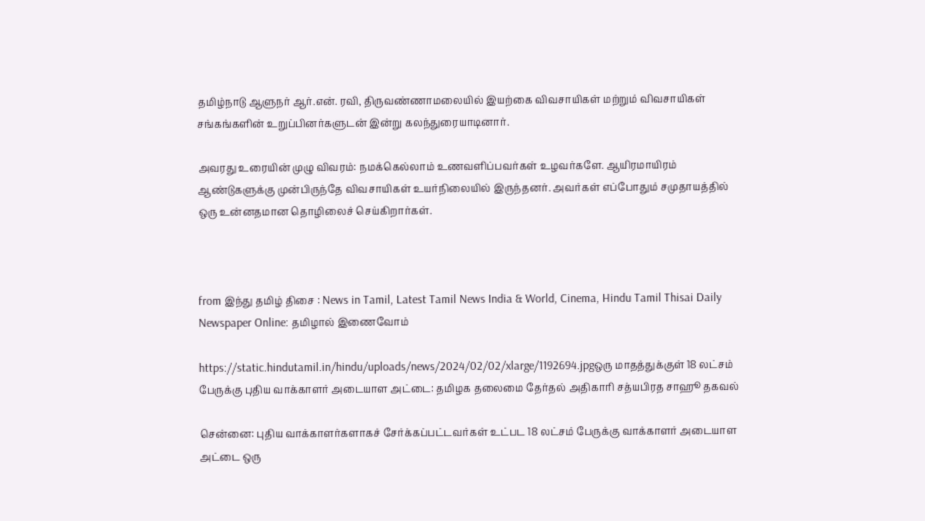தமிழ்நாடு ஆளுநர் ஆர்.என். ரவி, திருவண்ணாமலையில் இயற்கை விவசாயிகள் மற்றும் விவசாயிகள் சங்கங்களின் உறுப்பினர்களுடன் இன்று கலந்துரையாடினார்.

அவரது உரையின் முழு விவரம்: நமக்கெல்லாம் உணவளிப்பவர்கள் உழவர்களே. ஆயிரமாயிரம் ஆண்டுகளுக்கு முன்பிருந்தே விவசாயிகள் உயர்நிலையில் இருந்தனர். அவர்கள் எப்போதும் சமுதாயத்தில் ஒரு உன்னதமான தொழிலைச் செய்கிறார்கள்.



from இந்து தமிழ் திசை : News in Tamil, Latest Tamil News India & World, Cinema, Hindu Tamil Thisai Daily Newspaper Online: தமிழால் இணைவோம்

https://static.hindutamil.in/hindu/uploads/news/2024/02/02/xlarge/1192694.jpgஒரு மாதத்துக்குள் 18 லட்சம் பேருக்கு புதிய வாக்காளர் அடையாள அட்டை: தமிழக தலைமை தேர்தல் அதிகாரி சத்யபிரத சாஹூ தகவல்

சென்னை: புதிய வாக்காளர்களாகச் சேர்க்கப்பட்டவர்கள் உட்பட 18 லட்சம் பேருக்கு வாக்காளர் அடையாள அட்டை ஒரு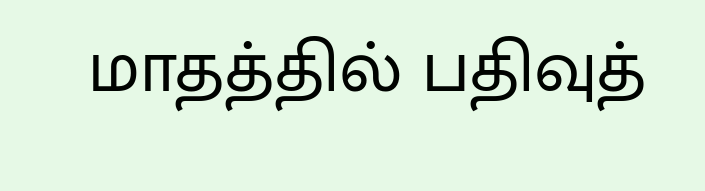மாதத்தில் பதிவுத்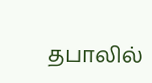தபாலில்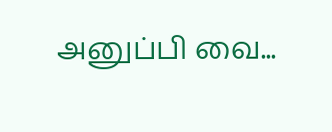அனுப்பி வை...